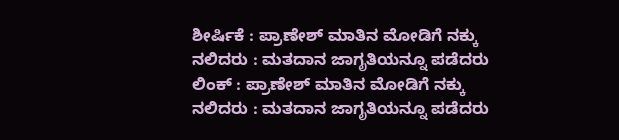ಶೀರ್ಷಿಕೆ : ಪ್ರಾಣೇಶ್ ಮಾತಿನ ಮೋಡಿಗೆ ನಕ್ಕು ನಲಿದರು : ಮತದಾನ ಜಾಗೃತಿಯನ್ನೂ ಪಡೆದರು
ಲಿಂಕ್ : ಪ್ರಾಣೇಶ್ ಮಾತಿನ ಮೋಡಿಗೆ ನಕ್ಕು ನಲಿದರು : ಮತದಾನ ಜಾಗೃತಿಯನ್ನೂ ಪಡೆದರು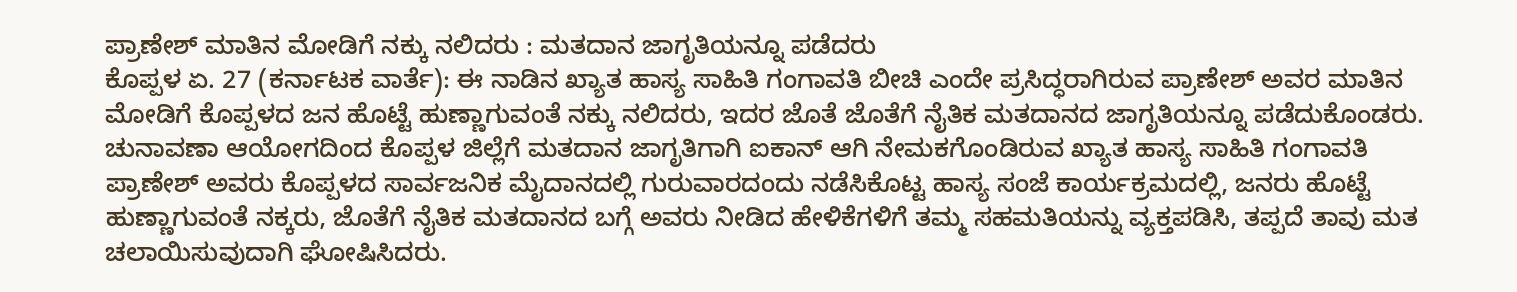ಪ್ರಾಣೇಶ್ ಮಾತಿನ ಮೋಡಿಗೆ ನಕ್ಕು ನಲಿದರು : ಮತದಾನ ಜಾಗೃತಿಯನ್ನೂ ಪಡೆದರು
ಕೊಪ್ಪಳ ಏ. 27 (ಕರ್ನಾಟಕ ವಾರ್ತೆ): ಈ ನಾಡಿನ ಖ್ಯಾತ ಹಾಸ್ಯ ಸಾಹಿತಿ ಗಂಗಾವತಿ ಬೀಚಿ ಎಂದೇ ಪ್ರಸಿದ್ಧರಾಗಿರುವ ಪ್ರಾಣೇಶ್ ಅವರ ಮಾತಿನ ಮೋಡಿಗೆ ಕೊಪ್ಪಳದ ಜನ ಹೊಟ್ಟೆ ಹುಣ್ಣಾಗುವಂತೆ ನಕ್ಕು ನಲಿದರು, ಇದರ ಜೊತೆ ಜೊತೆಗೆ ನೈತಿಕ ಮತದಾನದ ಜಾಗೃತಿಯನ್ನೂ ಪಡೆದುಕೊಂಡರು.
ಚುನಾವಣಾ ಆಯೋಗದಿಂದ ಕೊಪ್ಪಳ ಜಿಲ್ಲೆಗೆ ಮತದಾನ ಜಾಗೃತಿಗಾಗಿ ಐಕಾನ್ ಆಗಿ ನೇಮಕಗೊಂಡಿರುವ ಖ್ಯಾತ ಹಾಸ್ಯ ಸಾಹಿತಿ ಗಂಗಾವತಿ ಪ್ರಾಣೇಶ್ ಅವರು ಕೊಪ್ಪಳದ ಸಾರ್ವಜನಿಕ ಮೈದಾನದಲ್ಲಿ ಗುರುವಾರದಂದು ನಡೆಸಿಕೊಟ್ಟ ಹಾಸ್ಯ ಸಂಜೆ ಕಾರ್ಯಕ್ರಮದಲ್ಲಿ, ಜನರು ಹೊಟ್ಟೆ ಹುಣ್ಣಾಗುವಂತೆ ನಕ್ಕರು, ಜೊತೆಗೆ ನೈತಿಕ ಮತದಾನದ ಬಗ್ಗೆ ಅವರು ನೀಡಿದ ಹೇಳಿಕೆಗಳಿಗೆ ತಮ್ಮ ಸಹಮತಿಯನ್ನು ವ್ಯಕ್ತಪಡಿಸಿ, ತಪ್ಪದೆ ತಾವು ಮತ ಚಲಾಯಿಸುವುದಾಗಿ ಘೋಷಿಸಿದರು.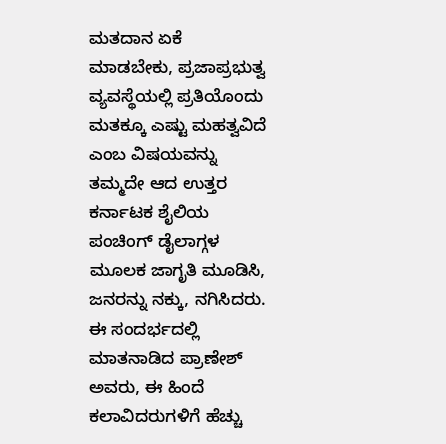ಮತದಾನ ಏಕೆ ಮಾಡಬೇಕು, ಪ್ರಜಾಪ್ರಭುತ್ವ ವ್ಯವಸ್ಥೆಯಲ್ಲಿ ಪ್ರತಿಯೊಂದು ಮತಕ್ಕೂ ಎಷ್ಟು ಮಹತ್ವವಿದೆ ಎಂಬ ವಿಷಯವನ್ನು ತಮ್ಮದೇ ಆದ ಉತ್ತರ ಕರ್ನಾಟಕ ಶೈಲಿಯ ಪಂಚಿಂಗ್ ಡೈಲಾಗ್ಗಳ ಮೂಲಕ ಜಾಗೃತಿ ಮೂಡಿಸಿ, ಜನರನ್ನು ನಕ್ಕು, ನಗಿಸಿದರು. ಈ ಸಂದರ್ಭದಲ್ಲಿ ಮಾತನಾಡಿದ ಪ್ರಾಣೇಶ್ ಅವರು, ಈ ಹಿಂದೆ ಕಲಾವಿದರುಗಳಿಗೆ ಹೆಚ್ಚು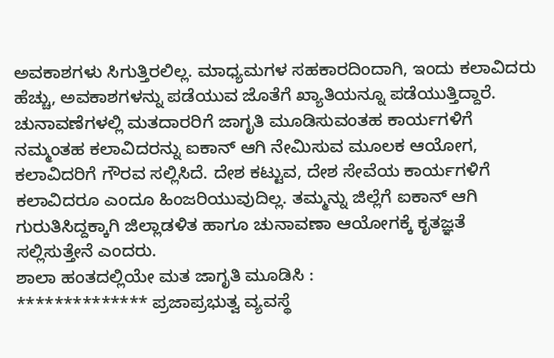ಅವಕಾಶಗಳು ಸಿಗುತ್ತಿರಲಿಲ್ಲ. ಮಾಧ್ಯಮಗಳ ಸಹಕಾರದಿಂದಾಗಿ, ಇಂದು ಕಲಾವಿದರು ಹೆಚ್ಚು, ಅವಕಾಶಗಳನ್ನು ಪಡೆಯುವ ಜೊತೆಗೆ ಖ್ಯಾತಿಯನ್ನೂ ಪಡೆಯುತ್ತಿದ್ದಾರೆ. ಚುನಾವಣೆಗಳಲ್ಲಿ ಮತದಾರರಿಗೆ ಜಾಗೃತಿ ಮೂಡಿಸುವಂತಹ ಕಾರ್ಯಗಳಿಗೆ ನಮ್ಮಂತಹ ಕಲಾವಿದರನ್ನು ಐಕಾನ್ ಆಗಿ ನೇಮಿಸುವ ಮೂಲಕ ಆಯೋಗ, ಕಲಾವಿದರಿಗೆ ಗೌರವ ಸಲ್ಲಿಸಿದೆ. ದೇಶ ಕಟ್ಟುವ, ದೇಶ ಸೇವೆಯ ಕಾರ್ಯಗಳಿಗೆ ಕಲಾವಿದರೂ ಎಂದೂ ಹಿಂಜರಿಯುವುದಿಲ್ಲ. ತಮ್ಮನ್ನು ಜಿಲ್ಲೆಗೆ ಐಕಾನ್ ಆಗಿ ಗುರುತಿಸಿದ್ದಕ್ಕಾಗಿ ಜಿಲ್ಲಾಡಳಿತ ಹಾಗೂ ಚುನಾವಣಾ ಆಯೋಗಕ್ಕೆ ಕೃತಜ್ಞತೆ ಸಲ್ಲಿಸುತ್ತೇನೆ ಎಂದರು.
ಶಾಲಾ ಹಂತದಲ್ಲಿಯೇ ಮತ ಜಾಗೃತಿ ಮೂಡಿಸಿ :
************** ಪ್ರಜಾಪ್ರಭುತ್ವ ವ್ಯವಸ್ಥೆ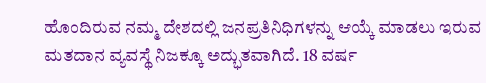ಹೊಂದಿರುವ ನಮ್ಮ ದೇಶದಲ್ಲಿ ಜನಪ್ರತಿನಿಧಿಗಳನ್ನು ಆಯ್ಕೆ ಮಾಡಲು ಇರುವ ಮತದಾನ ವ್ಯವಸ್ಥೆ ನಿಜಕ್ಕೂ ಅದ್ಭುತವಾಗಿದೆ. 18 ವರ್ಷ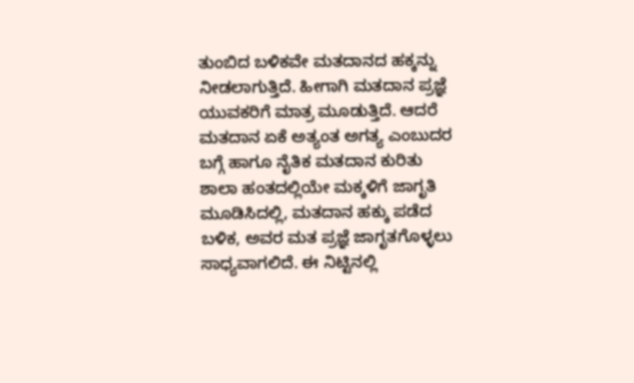ತುಂಬಿದ ಬಳಿಕವೇ ಮತದಾನದ ಹಕ್ಕನ್ನು ನೀಡಲಾಗುತ್ತಿದೆ. ಹೀಗಾಗಿ ಮತದಾನ ಪ್ರಜ್ಞೆ ಯುವಕರಿಗೆ ಮಾತ್ರ ಮೂಡುತ್ತಿದೆ. ಆದರೆ ಮತದಾನ ಏಕೆ ಅತ್ಯಂತ ಅಗತ್ಯ ಎಂಬುದರ ಬಗ್ಗೆ ಹಾಗೂ ನೈತಿಕ ಮತದಾನ ಕುರಿತು ಶಾಲಾ ಹಂತದಲ್ಲಿಯೇ ಮಕ್ಕಳಿಗೆ ಜಾಗೃತಿ ಮೂಡಿಸಿದಲ್ಲಿ, ಮತದಾನ ಹಕ್ಕು ಪಡೆದ ಬಳಿಕ, ಅವರ ಮತ ಪ್ರಜ್ಞೆ ಜಾಗೃತಗೊಳ್ಳಲು ಸಾಧ್ಯವಾಗಲಿದೆ. ಈ ನಿಟ್ಟಿನಲ್ಲಿ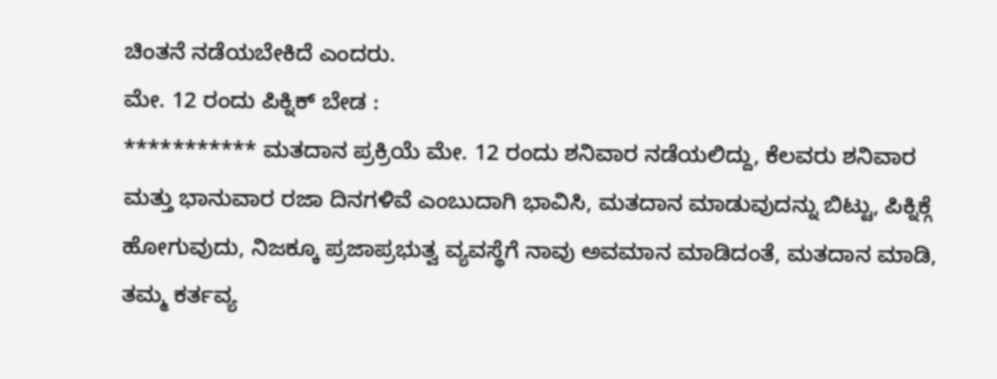ಚಿಂತನೆ ನಡೆಯಬೇಕಿದೆ ಎಂದರು.
ಮೇ. 12 ರಂದು ಪಿಕ್ನಿಕ್ ಬೇಡ :
*********** ಮತದಾನ ಪ್ರಕ್ರಿಯೆ ಮೇ. 12 ರಂದು ಶನಿವಾರ ನಡೆಯಲಿದ್ದು, ಕೆಲವರು ಶನಿವಾರ ಮತ್ತು ಭಾನುವಾರ ರಜಾ ದಿನಗಳಿವೆ ಎಂಬುದಾಗಿ ಭಾವಿಸಿ, ಮತದಾನ ಮಾಡುವುದನ್ನು ಬಿಟ್ಟು, ಪಿಕ್ನಿಕ್ಗೆ ಹೋಗುವುದು, ನಿಜಕ್ಕೂ ಪ್ರಜಾಪ್ರಭುತ್ವ ವ್ಯವಸ್ಥೆಗೆ ನಾವು ಅವಮಾನ ಮಾಡಿದಂತೆ, ಮತದಾನ ಮಾಡಿ, ತಮ್ಮ ಕರ್ತವ್ಯ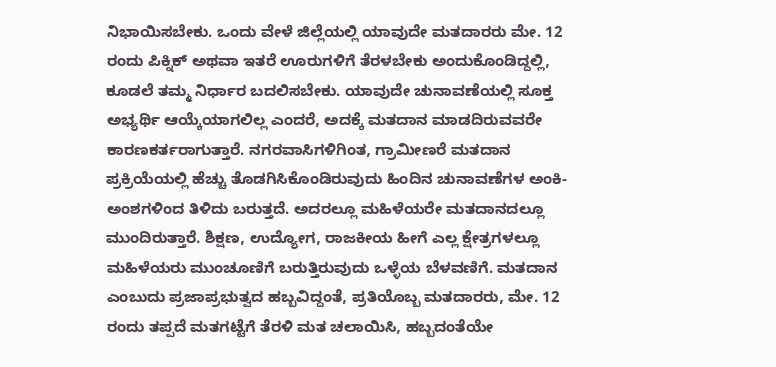ನಿಭಾಯಿಸಬೇಕು. ಒಂದು ವೇಳೆ ಜಿಲ್ಲೆಯಲ್ಲಿ ಯಾವುದೇ ಮತದಾರರು ಮೇ. 12 ರಂದು ಪಿಕ್ನಿಕ್ ಅಥವಾ ಇತರೆ ಊರುಗಳಿಗೆ ತೆರಳಬೇಕು ಅಂದುಕೊಂಡಿದ್ದಲ್ಲಿ, ಕೂಡಲೆ ತಮ್ಮ ನಿರ್ಧಾರ ಬದಲಿಸಬೇಕು. ಯಾವುದೇ ಚುನಾವಣೆಯಲ್ಲಿ ಸೂಕ್ತ ಅಭ್ಯರ್ಥಿ ಆಯ್ಕೆಯಾಗಲಿಲ್ಲ ಎಂದರೆ, ಅದಕ್ಕೆ ಮತದಾನ ಮಾಡದಿರುವವರೇ ಕಾರಣಕರ್ತರಾಗುತ್ತಾರೆ. ನಗರವಾಸಿಗಳಿಗಿಂತ, ಗ್ರಾಮೀಣರೆ ಮತದಾನ ಪ್ರಕ್ರಿಯೆಯಲ್ಲಿ ಹೆಚ್ಚು ತೊಡಗಿಸಿಕೊಂಡಿರುವುದು ಹಿಂದಿನ ಚುನಾವಣೆಗಳ ಅಂಕಿ-ಅಂಶಗಳಿಂದ ತಿಳಿದು ಬರುತ್ತದೆ. ಅದರಲ್ಲೂ ಮಹಿಳೆಯರೇ ಮತದಾನದಲ್ಲೂ ಮುಂದಿರುತ್ತಾರೆ. ಶಿಕ್ಷಣ, ಉದ್ಯೋಗ, ರಾಜಕೀಯ ಹೀಗೆ ಎಲ್ಲ ಕ್ಷೇತ್ರಗಳಲ್ಲೂ ಮಹಿಳೆಯರು ಮುಂಚೂಣಿಗೆ ಬರುತ್ತಿರುವುದು ಒಳ್ಳೆಯ ಬೆಳವಣಿಗೆ. ಮತದಾನ ಎಂಬುದು ಪ್ರಜಾಪ್ರಭುತ್ವದ ಹಬ್ಬವಿದ್ದಂತೆ, ಪ್ರತಿಯೊಬ್ಬ ಮತದಾರರು, ಮೇ. 12 ರಂದು ತಪ್ಪದೆ ಮತಗಟ್ಟೆಗೆ ತೆರಳಿ ಮತ ಚಲಾಯಿಸಿ, ಹಬ್ಬದಂತೆಯೇ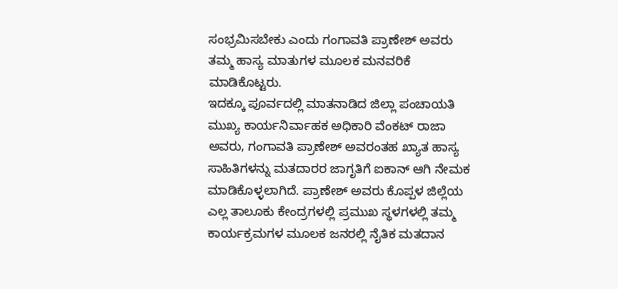ಸಂಭ್ರಮಿಸಬೇಕು ಎಂದು ಗಂಗಾವತಿ ಪ್ರಾಣೇಶ್ ಅವರು ತಮ್ಮ ಹಾಸ್ಯ ಮಾತುಗಳ ಮೂಲಕ ಮನವರಿಕೆ ಮಾಡಿಕೊಟ್ಟರು.
ಇದಕ್ಕೂ ಪೂರ್ವದಲ್ಲಿ ಮಾತನಾಡಿದ ಜಿಲ್ಲಾ ಪಂಚಾಯತಿ ಮುಖ್ಯ ಕಾರ್ಯನಿರ್ವಾಹಕ ಅಧಿಕಾರಿ ವೆಂಕಟ್ ರಾಜಾ ಅವರು, ಗಂಗಾವತಿ ಪ್ರಾಣೇಶ್ ಅವರಂತಹ ಖ್ಯಾತ ಹಾಸ್ಯ ಸಾಹಿತಿಗಳನ್ನು ಮತದಾರರ ಜಾಗೃತಿಗೆ ಐಕಾನ್ ಆಗಿ ನೇಮಕ ಮಾಡಿಕೊಳ್ಳಲಾಗಿದೆ. ಪ್ರಾಣೇಶ್ ಅವರು ಕೊಪ್ಪಳ ಜಿಲ್ಲೆಯ ಎಲ್ಲ ತಾಲೂಕು ಕೇಂದ್ರಗಳಲ್ಲಿ ಪ್ರಮುಖ ಸ್ಥಳಗಳಲ್ಲಿ ತಮ್ಮ ಕಾರ್ಯಕ್ರಮಗಳ ಮೂಲಕ ಜನರಲ್ಲಿ ನೈತಿಕ ಮತದಾನ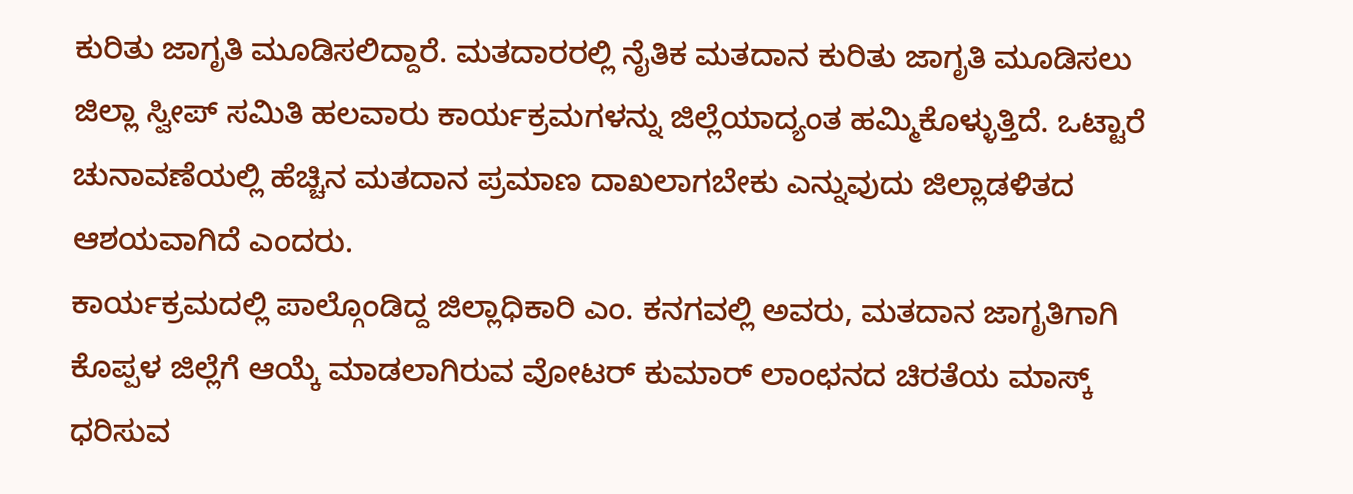ಕುರಿತು ಜಾಗೃತಿ ಮೂಡಿಸಲಿದ್ದಾರೆ. ಮತದಾರರಲ್ಲಿ ನೈತಿಕ ಮತದಾನ ಕುರಿತು ಜಾಗೃತಿ ಮೂಡಿಸಲು ಜಿಲ್ಲಾ ಸ್ವೀಪ್ ಸಮಿತಿ ಹಲವಾರು ಕಾರ್ಯಕ್ರಮಗಳನ್ನು ಜಿಲ್ಲೆಯಾದ್ಯಂತ ಹಮ್ಮಿಕೊಳ್ಳುತ್ತಿದೆ. ಒಟ್ಟಾರೆ ಚುನಾವಣೆಯಲ್ಲಿ ಹೆಚ್ಚಿನ ಮತದಾನ ಪ್ರಮಾಣ ದಾಖಲಾಗಬೇಕು ಎನ್ನುವುದು ಜಿಲ್ಲಾಡಳಿತದ ಆಶಯವಾಗಿದೆ ಎಂದರು.
ಕಾರ್ಯಕ್ರಮದಲ್ಲಿ ಪಾಲ್ಗೊಂಡಿದ್ದ ಜಿಲ್ಲಾಧಿಕಾರಿ ಎಂ. ಕನಗವಲ್ಲಿ ಅವರು, ಮತದಾನ ಜಾಗೃತಿಗಾಗಿ ಕೊಪ್ಪಳ ಜಿಲ್ಲೆಗೆ ಆಯ್ಕೆ ಮಾಡಲಾಗಿರುವ ವೋಟರ್ ಕುಮಾರ್ ಲಾಂಛನದ ಚಿರತೆಯ ಮಾಸ್ಕ್ ಧರಿಸುವ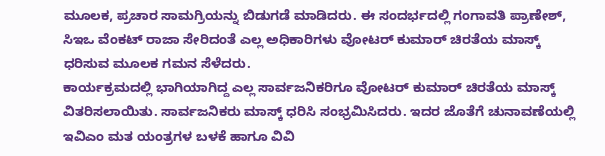ಮೂಲಕ, ಪ್ರಚಾರ ಸಾಮಗ್ರಿಯನ್ನು ಬಿಡುಗಡೆ ಮಾಡಿದರು. ಈ ಸಂದರ್ಭದಲ್ಲಿ ಗಂಗಾವತಿ ಪ್ರಾಣೇಶ್, ಸಿಇಒ ವೆಂಕಟ್ ರಾಜಾ ಸೇರಿದಂತೆ ಎಲ್ಲ ಅಧಿಕಾರಿಗಳು ವೋಟರ್ ಕುಮಾರ್ ಚಿರತೆಯ ಮಾಸ್ಕ್ ಧರಿಸುವ ಮೂಲಕ ಗಮನ ಸೆಳೆದರು.
ಕಾರ್ಯಕ್ರಮದಲ್ಲಿ ಭಾಗಿಯಾಗಿದ್ದ ಎಲ್ಲ ಸಾರ್ವಜನಿಕರಿಗೂ ವೋಟರ್ ಕುಮಾರ್ ಚಿರತೆಯ ಮಾಸ್ಕ್ ವಿತರಿಸಲಾಯಿತು. ಸಾರ್ವಜನಿಕರು ಮಾಸ್ಕ್ ಧರಿಸಿ ಸಂಭ್ರಮಿಸಿದರು. ಇದರ ಜೊತೆಗೆ ಚುನಾವಣೆಯಲ್ಲಿ ಇವಿಎಂ ಮತ ಯಂತ್ರಗಳ ಬಳಕೆ ಹಾಗೂ ವಿವಿ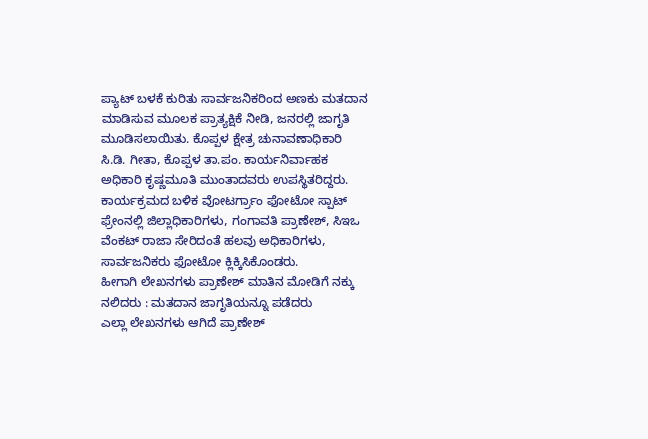ಪ್ಯಾಟ್ ಬಳಕೆ ಕುರಿತು ಸಾರ್ವಜನಿಕರಿಂದ ಅಣಕು ಮತದಾನ ಮಾಡಿಸುವ ಮೂಲಕ ಪ್ರಾತ್ಯಕ್ಷಿಕೆ ನೀಡಿ, ಜನರಲ್ಲಿ ಜಾಗೃತಿ ಮೂಡಿಸಲಾಯಿತು. ಕೊಪ್ಪಳ ಕ್ಷೇತ್ರ ಚುನಾವಣಾಧಿಕಾರಿ ಸಿ.ಡಿ. ಗೀತಾ, ಕೊಪ್ಪಳ ತಾ.ಪಂ. ಕಾರ್ಯನಿರ್ವಾಹಕ ಅಧಿಕಾರಿ ಕೃಷ್ಣಮೂತಿ ಮುಂತಾದವರು ಉಪಸ್ಥಿತರಿದ್ದರು. ಕಾರ್ಯಕ್ರಮದ ಬಳಿಕ ವೋಟರ್ಗ್ರಾಂ ಫೋಟೋ ಸ್ಪಾಟ್ ಫ್ರೇಂನಲ್ಲಿ ಜಿಲ್ಲಾಧಿಕಾರಿಗಳು, ಗಂಗಾವತಿ ಪ್ರಾಣೇಶ್, ಸಿಇಒ ವೆಂಕಟ್ ರಾಜಾ ಸೇರಿದಂತೆ ಹಲವು ಅಧಿಕಾರಿಗಳು, ಸಾರ್ವಜನಿಕರು ಫೋಟೋ ಕ್ಲಿಕ್ಕಿಸಿಕೊಂಡರು.
ಹೀಗಾಗಿ ಲೇಖನಗಳು ಪ್ರಾಣೇಶ್ ಮಾತಿನ ಮೋಡಿಗೆ ನಕ್ಕು ನಲಿದರು : ಮತದಾನ ಜಾಗೃತಿಯನ್ನೂ ಪಡೆದರು
ಎಲ್ಲಾ ಲೇಖನಗಳು ಆಗಿದೆ ಪ್ರಾಣೇಶ್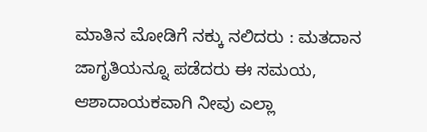ಮಾತಿನ ಮೋಡಿಗೆ ನಕ್ಕು ನಲಿದರು : ಮತದಾನ ಜಾಗೃತಿಯನ್ನೂ ಪಡೆದರು ಈ ಸಮಯ, ಆಶಾದಾಯಕವಾಗಿ ನೀವು ಎಲ್ಲಾ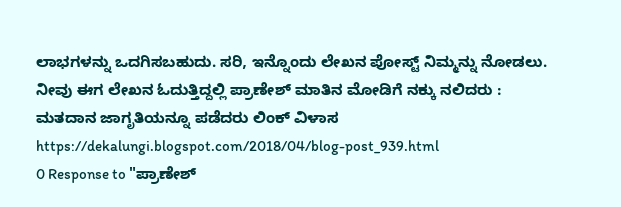ಲಾಭಗಳನ್ನು ಒದಗಿಸಬಹುದು. ಸರಿ, ಇನ್ನೊಂದು ಲೇಖನ ಪೋಸ್ಟ್ ನಿಮ್ಮನ್ನು ನೋಡಲು.
ನೀವು ಈಗ ಲೇಖನ ಓದುತ್ತಿದ್ದಲ್ಲಿ ಪ್ರಾಣೇಶ್ ಮಾತಿನ ಮೋಡಿಗೆ ನಕ್ಕು ನಲಿದರು : ಮತದಾನ ಜಾಗೃತಿಯನ್ನೂ ಪಡೆದರು ಲಿಂಕ್ ವಿಳಾಸ https://dekalungi.blogspot.com/2018/04/blog-post_939.html
0 Response to "ಪ್ರಾಣೇಶ್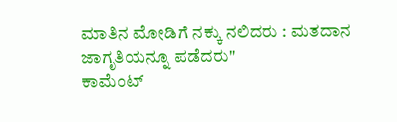ಮಾತಿನ ಮೋಡಿಗೆ ನಕ್ಕು ನಲಿದರು : ಮತದಾನ ಜಾಗೃತಿಯನ್ನೂ ಪಡೆದರು"
ಕಾಮೆಂಟ್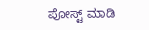ಪೋಸ್ಟ್ ಮಾಡಿ